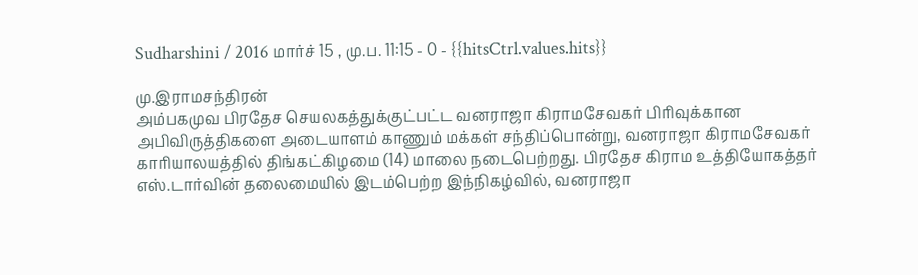Sudharshini / 2016 மார்ச் 15 , மு.ப. 11:15 - 0 - {{hitsCtrl.values.hits}}

மு.இராமசந்திரன்
அம்பகமுவ பிரதேச செயலகத்துக்குட்பட்ட வனராஜா கிராமசேவகர் பிரிவுக்கான அபிவிருத்திகளை அடையாளம் காணும் மக்கள் சந்திப்பொன்று, வனராஜா கிராமசேவகர் காரியாலயத்தில் திங்கட்கிழமை (14) மாலை நடைபெற்றது. பிரதேச கிராம உத்தியோகத்தர் எஸ்.டார்வின் தலைமையில் இடம்பெற்ற இந்நிகழ்வில், வனராஜா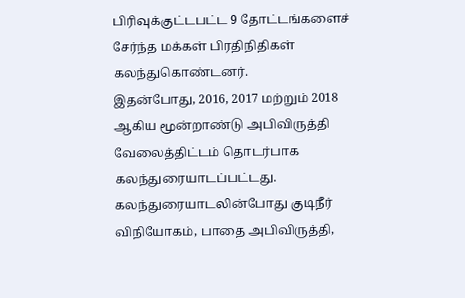பிரிவுக்குட்டபட்ட 9 தோட்டங்களைச் சேர்ந்த மக்கள் பிரதிநிதிகள் கலந்துகொண்டனர்.
இதன்போது, 2016, 2017 மற்றும் 2018 ஆகிய மூன்றாண்டு அபிவிருத்தி வேலைத்திட்டம் தொடர்பாக கலந்துரையாடப்பட்டது.
கலந்துரையாடலின்போது குடிநீர் விநியோகம், பாதை அபிவிருத்தி,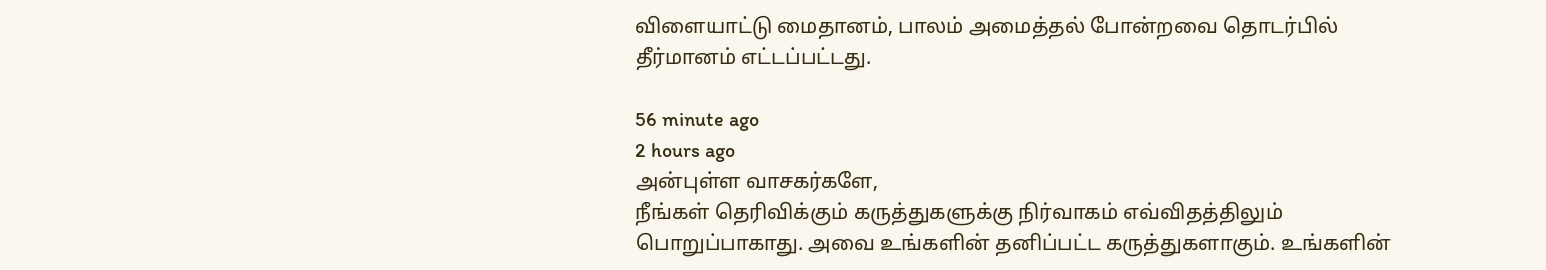விளையாட்டு மைதானம், பாலம் அமைத்தல் போன்றவை தொடர்பில் தீர்மானம் எட்டப்பட்டது.

56 minute ago
2 hours ago
அன்புள்ள வாசகர்களே,
நீங்கள் தெரிவிக்கும் கருத்துகளுக்கு நிர்வாகம் எவ்விதத்திலும் பொறுப்பாகாது. அவை உங்களின் தனிப்பட்ட கருத்துகளாகும். உங்களின்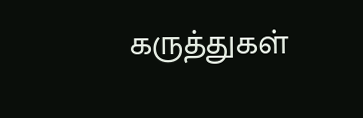கருத்துகள்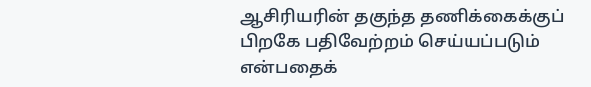ஆசிரியரின் தகுந்த தணிக்கைக்குப் பிறகே பதிவேற்றம் செய்யப்படும் என்பதைக்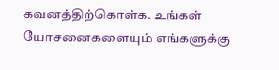கவனத்திற்கொள்க. உங்கள் யோசனைகளையும் எங்களுக்கு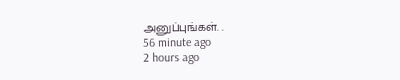அனுப்புங்கள். .
56 minute ago
2 hours ago